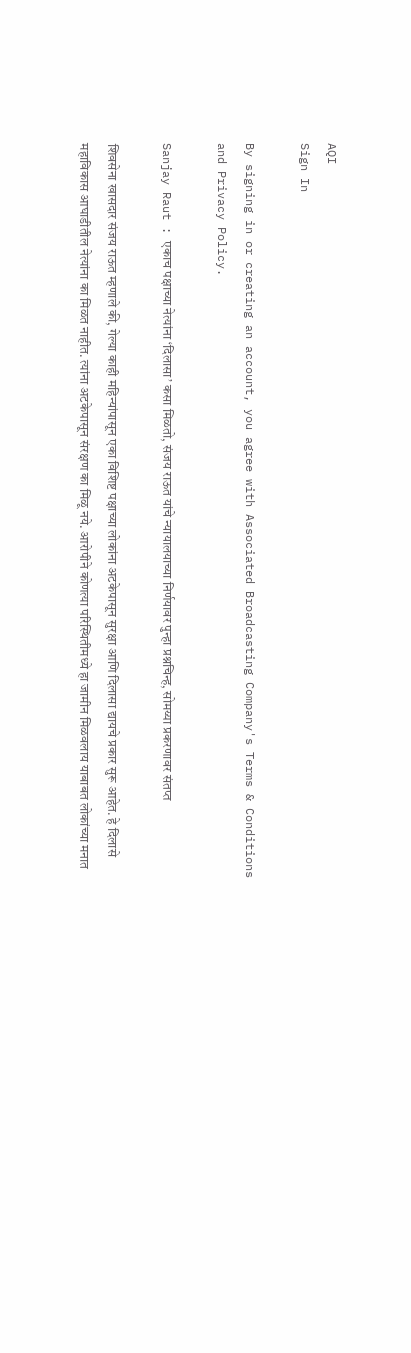AQI
Sign In

By signing in or creating an account, you agree with Associated Broadcasting Company's Terms & Conditions and Privacy Policy.

Sanjay Raut : एकाच पक्षाच्या नेत्यांना ‘दिलासा’ कसा मिळतो, संजय राऊत यांचे न्यायालयाच्या निर्णयावर पुन्हा प्रश्नचिन्ह, सोमय्या प्रकरणावर संतप्त

शिवसेना खासदार संजय राऊत म्हणाले की, गेल्या काही महिन्यांपासून एका विशिष्ट पक्षाच्या लोकांना अटकेपासून सुरक्षा आणि दिलासा द्यायचे प्रकार सुरू आहेत. हे दिलासे महाविकास आघाडीतील नेत्यांना का मिळत नाहीत. त्यांना अटकेपासून संरक्षण का मिळू नये. आरोपीने कोणत्या परिस्थितीमध्ये हा जामीन मिळवलाय याबाबत लोकांच्या मनात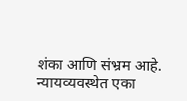शंका आणि संभ्रम आहे. न्यायव्यवस्थेत एका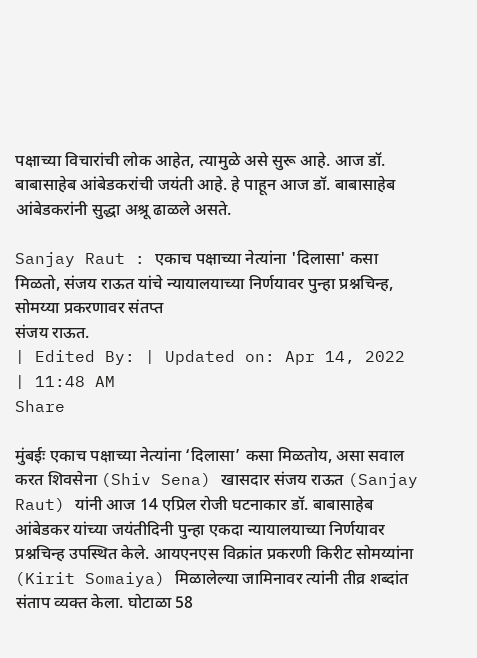पक्षाच्या विचारांची लोक आहेत, त्यामुळे असे सुरू आहे. आज डॉ. बाबासाहेब आंबेडकरांची जयंती आहे. हे पाहून आज डॉ. बाबासाहेब आंबेडकरांनी सुद्धा अश्रू ढाळले असते.

Sanjay Raut : एकाच पक्षाच्या नेत्यांना 'दिलासा' कसा मिळतो, संजय राऊत यांचे न्यायालयाच्या निर्णयावर पुन्हा प्रश्नचिन्ह, सोमय्या प्रकरणावर संतप्त
संजय राऊत.
| Edited By: | Updated on: Apr 14, 2022 | 11:48 AM
Share

मुंबईः एकाच पक्षाच्या नेत्यांना ‘दिलासा’ कसा मिळतोय, असा सवाल करत शिवसेना (Shiv Sena) खासदार संजय राऊत (Sanjay Raut) यांनी आज 14 एप्रिल रोजी घटनाकार डॉ. बाबासाहेब आंबेडकर यांच्या जयंतीदिनी पुन्हा एकदा न्यायालयाच्या निर्णयावर प्रश्नचिन्ह उपस्थित केले. आयएनएस विक्रांत प्रकरणी किरीट सोमय्यांना (Kirit Somaiya) मिळालेल्या जामिनावर त्यांनी तीव्र शब्दांत संताप व्यक्त केला. घोटाळा 58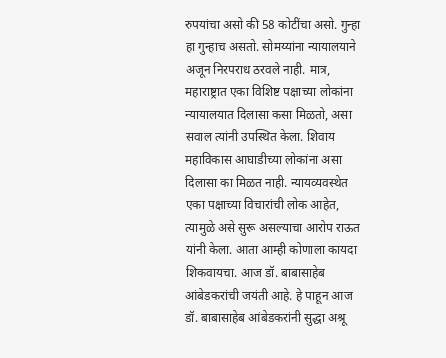रुपयांचा असो की 58 कोटींचा असो. गुन्हा हा गुन्हाच असतो. सोमय्यांना न्यायालयाने अजून निरपराध ठरवले नाही. मात्र, महाराष्ट्रात एका विशिष्ट पक्षाच्या लोकांना न्यायालयात दिलासा कसा मिळतो, असा सवाल त्यांनी उपस्थित केला. शिवाय महाविकास आघाडीच्या लोकांना असा दिलासा का मिळत नाही. न्यायव्यवस्थेत एका पक्षाच्या विचारांची लोक आहेत, त्यामुळे असे सुरू असल्याचा आरोप राऊत यांनी केला. आता आम्ही कोणाला कायदा शिकवायचा. आज डॉ. बाबासाहेब आंबेडकरांची जयंती आहे. हे पाहून आज डॉ. बाबासाहेब आंबेडकरांनी सुद्धा अश्रू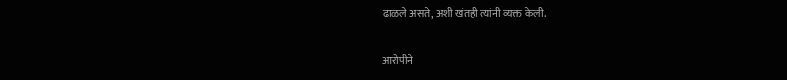ढाळले असते, अशी खंतही त्यांनी व्यक्त केली.

आरोपीने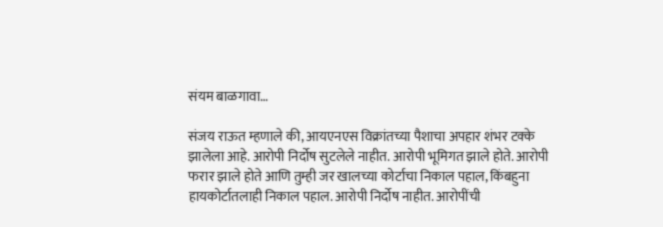संयम बाळगावा…

संजय राऊत म्हणाले की, आयएनएस विक्रांतच्या पैशाचा अपहार शंभर टक्के झालेला आहे. आरोपी निर्दोष सुटलेले नाहीत. आरोपी भूमिगत झाले होते. आरोपी फरार झाले होते आणि तुम्ही जर खालच्या कोर्टाचा निकाल पहाल, किंबहुना हायकोर्टातलाही निकाल पहाल. आरोपी निर्दोष नाहीत. आरोपींची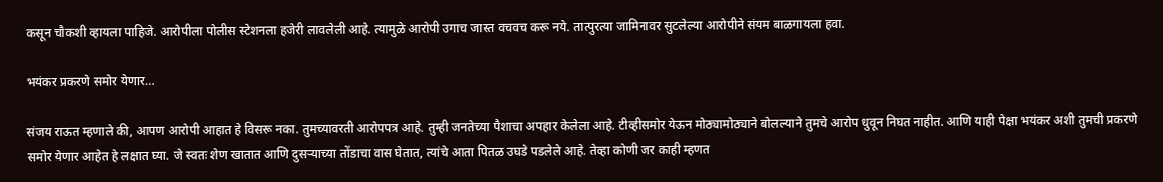कसून चौकशी व्हायला पाहिजे. आरोपीला पोलीस स्टेशनला हजेरी लावलेली आहे. त्यामुळे आरोपी उगाच जास्त वचवच करू नये. तात्पुरत्या जामिनावर सुटलेल्या आरोपीने संयम बाळगायला हवा.

भयंकर प्रकरणे समोर येणार…

संजय राऊत म्हणाले की, आपण आरोपी आहात हे विसरू नका. तुमच्यावरती आरोपपत्र आहे. तुम्ही जनतेच्या पैशाचा अपहार केलेला आहे. टीव्हीसमोर येऊन मोठ्यामोठ्याने बोलल्याने तुमचे आरोप धुवून निघत नाहीत. आणि याही पेक्षा भयंकर अशी तुमची प्रकरणे समोर येणार आहेत हे लक्षात घ्या. जे स्वतः शेण खातात आणि दुसऱ्याच्या तोंडाचा वास घेतात, त्यांचे आता पितळ उघडे पडलेले आहे. तेव्हा कोणी जर काही म्हणत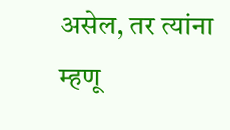असेल, तर त्यांना म्हणू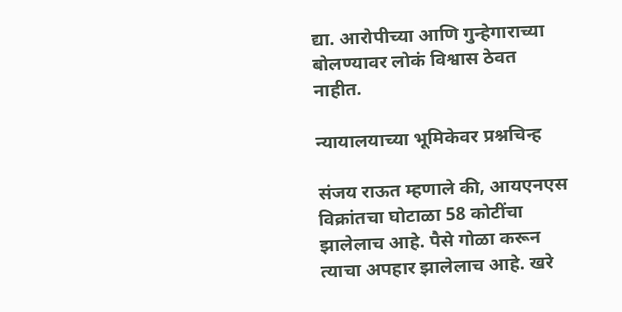द्या. आरोपीच्या आणि गुन्हेगाराच्या बोलण्यावर लोकं विश्वास ठेवत नाहीत.

न्यायालयाच्या भूमिकेवर प्रश्नचिन्ह

संजय राऊत म्हणाले की, आयएनएस विक्रांतचा घोटाळा 58 कोटींचा झालेलाच आहे. पैसे गोळा करून त्याचा अपहार झालेलाच आहे. खरे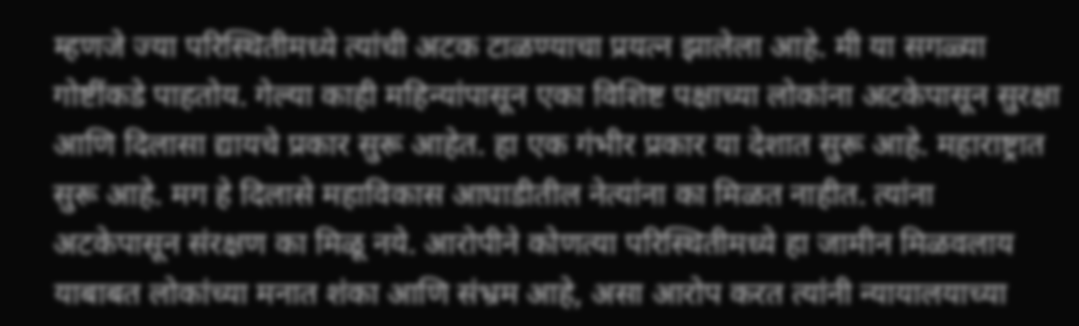म्हणजे ज्या परिस्थितीमध्ये त्यांची अटक टाळण्याचा प्रयत्न झालेला आहे. मी या सगळ्या गोष्टींकडे पाहतोय. गेल्या काही महिन्यांपासून एका विशिष्ट पक्षाच्या लोकांना अटकेपासून सुरक्षा आणि दिलासा द्यायचे प्रकार सुरू आहेत. हा एक गंभीर प्रकार या देशात सुरू आहे. महाराष्ट्रात सुरू आहे. मग हे दिलासे महाविकास आघाडीतील नेत्यांना का मिळत नाहीत. त्यांना अटकेपासून संरक्षण का मिळू नये. आरोपीने कोणत्या परिस्थितीमध्ये हा जामीन मिळवलाय याबाबत लोकांच्या मनात शंका आणि संभ्रम आहे, असा आरोप करत त्यांनी न्यायालयाच्या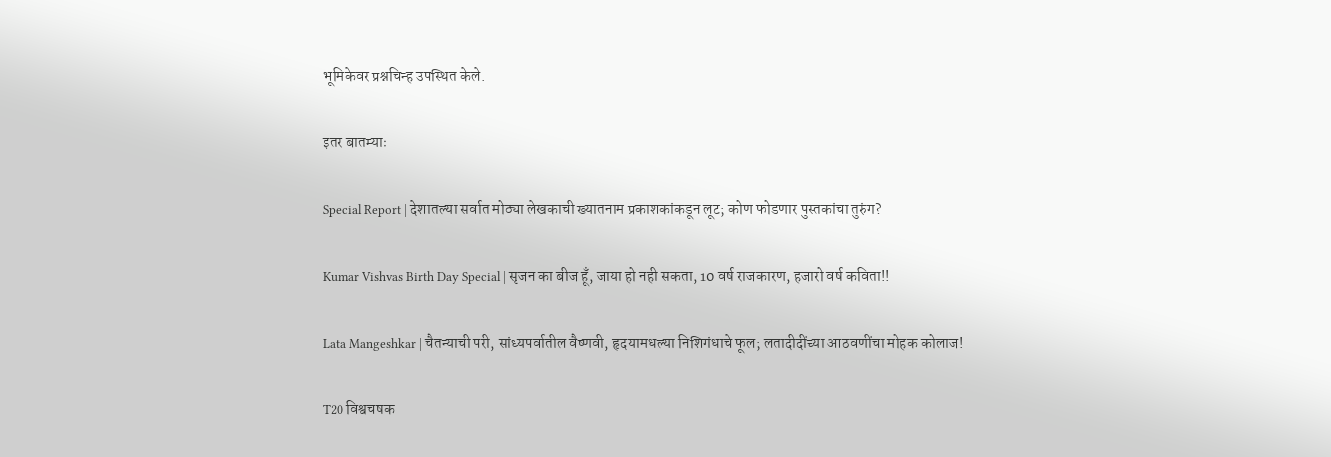भूमिकेवर प्रश्नचिन्ह उपस्थित केले.

इतर बातम्याः

Special Report | देशातल्या सर्वात मोठ्या लेखकाची ख्यातनाम प्रकाशकांकडून लूट; कोण फोडणार पुस्तकांचा तुरुंग?

Kumar Vishvas Birth Day Special | सृजन का बीज हूँ, जाया हो नही सकता, 10 वर्ष राजकारण, हजारो वर्ष कविता!!

Lata Mangeshkar | चैतन्याची परी, सांध्यपर्वातील वैष्णवी, हृदयामधल्या निशिगंधाचे फूल; लतादीदींच्या आठवणींचा मोहक कोलाज!

T20 विश्वचषक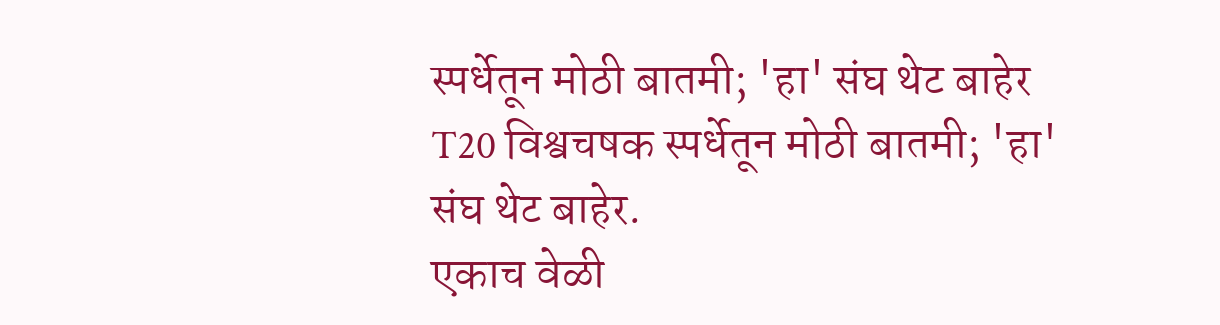स्पर्धेतून मोठी बातमी; 'हा' संघ थेट बाहेर
T20 विश्वचषक स्पर्धेतून मोठी बातमी; 'हा' संघ थेट बाहेर.
एकाच वेळी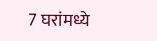7 घरांमध्ये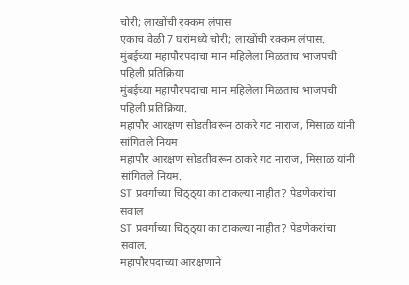चोरी; लाखोंची रक्कम लंपास
एकाच वेळी 7 घरांमध्ये चोरी; लाखोंची रक्कम लंपास.
मुंबईच्या महापौरपदाचा मान महिलेला मिळताच भाजपची पहिली प्रतिक्रिया
मुंबईच्या महापौरपदाचा मान महिलेला मिळताच भाजपची पहिली प्रतिक्रिया.
महापौर आरक्षण सोडतीवरून ठाकरे गट नाराज, मिसाळ यांनी सांगितले नियम
महापौर आरक्षण सोडतीवरून ठाकरे गट नाराज, मिसाळ यांनी सांगितले नियम.
ST प्रवर्गाच्या चिठ्ठ्या का टाकल्या नाहीत? पेडणेकरांचा सवाल
ST प्रवर्गाच्या चिठ्ठ्या का टाकल्या नाहीत? पेडणेकरांचा सवाल.
महापौरपदाच्या आरक्षणाने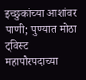इच्छुकांच्या आशांवर पाणी; पुण्यात मोठा ट्विस्ट
महापौरपदाच्या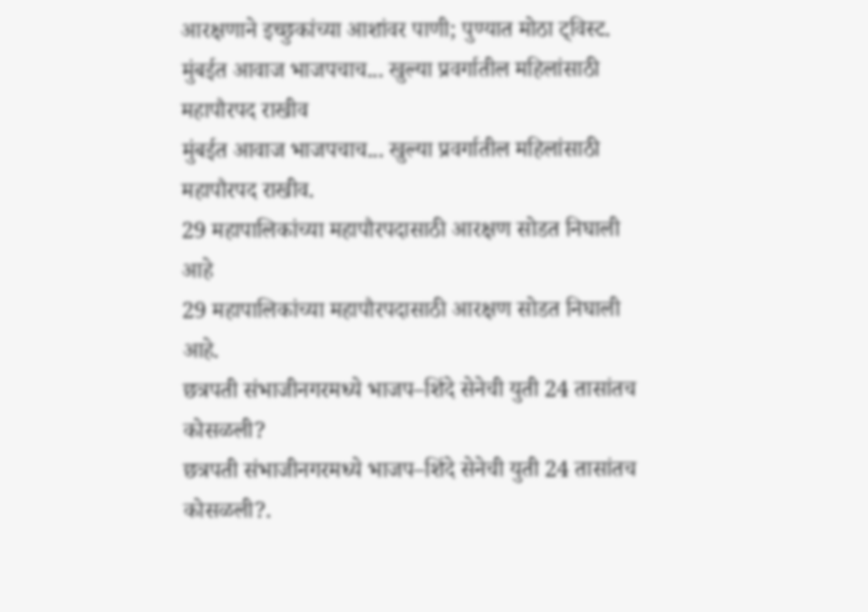आरक्षणाने इच्छुकांच्या आशांवर पाणी; पुण्यात मोठा ट्विस्ट.
मुंबईत आवाज भाजपचाच... खुल्या प्रवर्गातील महिलांसाठी महापौरपद राखीव
मुंबईत आवाज भाजपचाच... खुल्या प्रवर्गातील महिलांसाठी महापौरपद राखीव.
29 महापालिकांच्या महापौरपदासाठी आरक्षण सोडत निघाली आहे
29 महापालिकांच्या महापौरपदासाठी आरक्षण सोडत निघाली आहे.
छत्रपती संभाजीनगरमध्ये भाजप–शिंदे सेनेची युती 24 तासांतच कोसळली?
छत्रपती संभाजीनगरमध्ये भाजप–शिंदे सेनेची युती 24 तासांतच कोसळली?.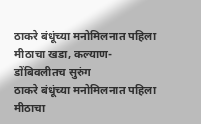ठाकरे बंधूंच्या मनोमिलनात पहिला मीठाचा खडा, कल्याण-डोंबिवलीतच सुरुंग
ठाकरे बंधूंच्या मनोमिलनात पहिला मीठाचा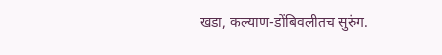खडा, कल्याण-डोंबिवलीतच सुरुंग.